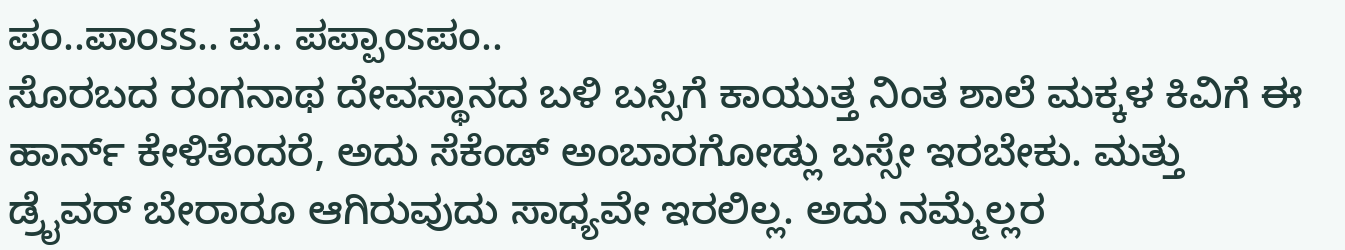ಪಂ..ಪಾಂss.. ಪ.. ಪಪ್ಪಾಂsಪಂ..
ಸೊರಬದ ರಂಗನಾಥ ದೇವಸ್ಥಾನದ ಬಳಿ ಬಸ್ಸಿಗೆ ಕಾಯುತ್ತ ನಿಂತ ಶಾಲೆ ಮಕ್ಕಳ ಕಿವಿಗೆ ಈ ಹಾರ್ನ್ ಕೇಳಿತೆಂದರೆ, ಅದು ಸೆಕೆಂಡ್ ಅಂಬಾರಗೋಡ್ಲು ಬಸ್ಸೇ ಇರಬೇಕು. ಮತ್ತು ಡ್ರೈವರ್ ಬೇರಾರೂ ಆಗಿರುವುದು ಸಾಧ್ಯವೇ ಇರಲಿಲ್ಲ. ಅದು ನಮ್ಮೆಲ್ಲರ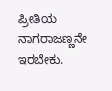ಪ್ರೀತಿಯ ನಾಗರಾಜಣ್ಣನೇ ಇರಬೇಕು.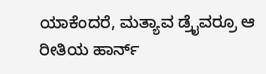ಯಾಕೆಂದರೆ, ಮತ್ಯಾವ ಡ್ರೈವರ್ರೂ ಆ ರೀತಿಯ ಹಾರ್ನ್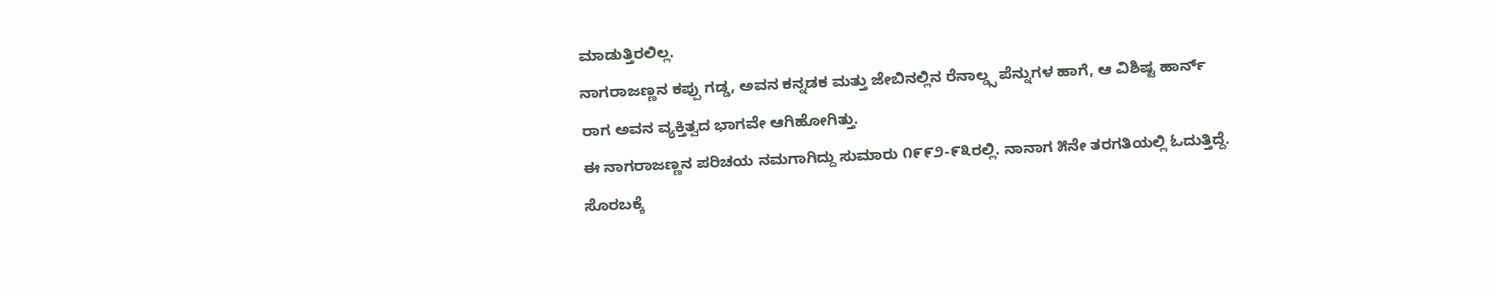ಮಾಡುತ್ತಿರಲಿಲ್ಲ.
ನಾಗರಾಜಣ್ಣನ ಕಪ್ಪು ಗಡ್ಡ, ಅವನ ಕನ್ನಡಕ ಮತ್ತು ಜೇಬಿನಲ್ಲಿನ ರೆನಾಲ್ಡ್ಸ ಪೆನ್ನುಗಳ ಹಾಗೆ, ಆ ವಿಶಿಷ್ಟ ಹಾರ್ನ್ ರಾಗ ಅವನ ವ್ಯಕ್ತಿತ್ವದ ಭಾಗವೇ ಆಗಿಹೋಗಿತ್ತು.
ಈ ನಾಗರಾಜಣ್ಣನ ಪರಿಚಯ ನಮಗಾಗಿದ್ದು ಸುಮಾರು ೧೯೯೨-೯೩ರಲ್ಲಿ. ನಾನಾಗ ೫ನೇ ತರಗತಿಯಲ್ಲಿ ಓದುತ್ತಿದ್ದೆ. ಸೊರಬಕ್ಕೆ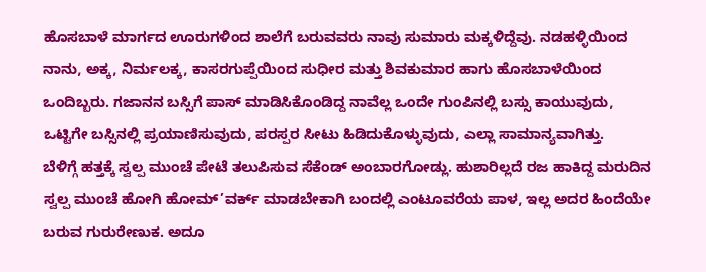ಹೊಸಬಾಳೆ ಮಾರ್ಗದ ಊರುಗಳಿಂದ ಶಾಲೆಗೆ ಬರುವವರು ನಾವು ಸುಮಾರು ಮಕ್ಕಳಿದ್ದೆವು. ನಡಹಳ್ಳಿಯಿಂದ ನಾನು, ಅಕ್ಕ, ನಿರ್ಮಲಕ್ಕ, ಕಾಸರಗುಪ್ಪೆಯಿಂದ ಸುಧೀರ ಮತ್ತು ಶಿವಕುಮಾರ ಹಾಗು ಹೊಸಬಾಳೆಯಿಂದ ಒಂದಿಬ್ಬರು. ಗಜಾನನ ಬಸ್ಸಿಗೆ ಪಾಸ್ ಮಾಡಿಸಿಕೊಂಡಿದ್ದ ನಾವೆಲ್ಲ ಒಂದೇ ಗುಂಪಿನಲ್ಲಿ ಬಸ್ಸು ಕಾಯುವುದು, ಒಟ್ಟಿಗೇ ಬಸ್ಸಿನಲ್ಲಿ ಪ್ರಯಾಣಿಸುವುದು, ಪರಸ್ಪರ ಸೀಟು ಹಿಡಿದುಕೊಳ್ಳುವುದು, ಎಲ್ಲಾ ಸಾಮಾನ್ಯವಾಗಿತ್ತು.
ಬೆಳಿಗ್ಗೆ ಹತ್ತಕ್ಕೆ ಸ್ವಲ್ಪ ಮುಂಚೆ ಪೇಟೆ ತಲುಪಿಸುವ ಸೆಕೆಂಡ್ ಅಂಬಾರಗೋಡ್ಲು. ಹುಶಾರಿಲ್ಲದೆ ರಜ ಹಾಕಿದ್ದ ಮರುದಿನ ಸ್ವಲ್ಪ ಮುಂಚೆ ಹೋಗಿ ಹೋಮ್’ವರ್ಕ್ ಮಾಡಬೇಕಾಗಿ ಬಂದಲ್ಲಿ ಎಂಟೂವರೆಯ ಪಾಳ, ಇಲ್ಲ ಅದರ ಹಿಂದೆಯೇ ಬರುವ ಗುರುರೇಣುಕ. ಅದೂ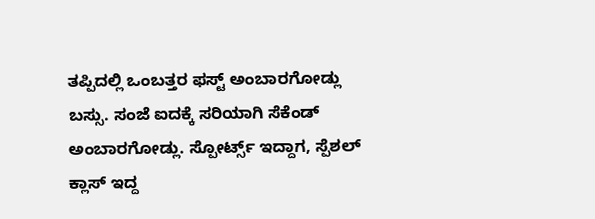ತಪ್ಪಿದಲ್ಲಿ ಒಂಬತ್ತರ ಫಸ್ಟ್ ಅಂಬಾರಗೋಡ್ಲು ಬಸ್ಸು. ಸಂಜೆ ಐದಕ್ಕೆ ಸರಿಯಾಗಿ ಸೆಕೆಂಡ್ ಅಂಬಾರಗೋಡ್ಲು. ಸ್ಪೋರ್ಟ್ಸ್ ಇದ್ದಾಗ, ಸ್ಪೆಶಲ್ ಕ್ಲಾಸ್ ಇದ್ದ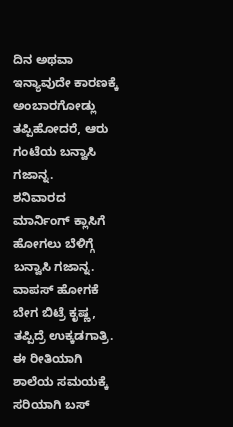ದಿನ ಅಥವಾ ಇನ್ಯಾವುದೇ ಕಾರಣಕ್ಕೆ ಅಂಬಾರಗೋಡ್ಲು ತಪ್ಪಿಹೋದರೆ, ಆರು ಗಂಟೆಯ ಬನ್ವಾಸಿ ಗಜಾನ್ನ.
ಶನಿವಾರದ ಮಾರ್ನಿಂಗ್ ಕ್ಲಾಸಿಗೆ ಹೋಗಲು ಬೆಳಿಗ್ಗೆ ಬನ್ವಾಸಿ ಗಜಾನ್ನ. ವಾಪಸ್ ಹೋಗಕೆ ಬೇಗ ಬಿಟ್ರೆ ಕೃಷ್ಣ, ತಪ್ಪಿದ್ರೆ ಉಕ್ಕಡಗಾತ್ರಿ.
ಈ ರೀತಿಯಾಗಿ ಶಾಲೆಯ ಸಮಯಕ್ಕೆ ಸರಿಯಾಗಿ ಬಸ್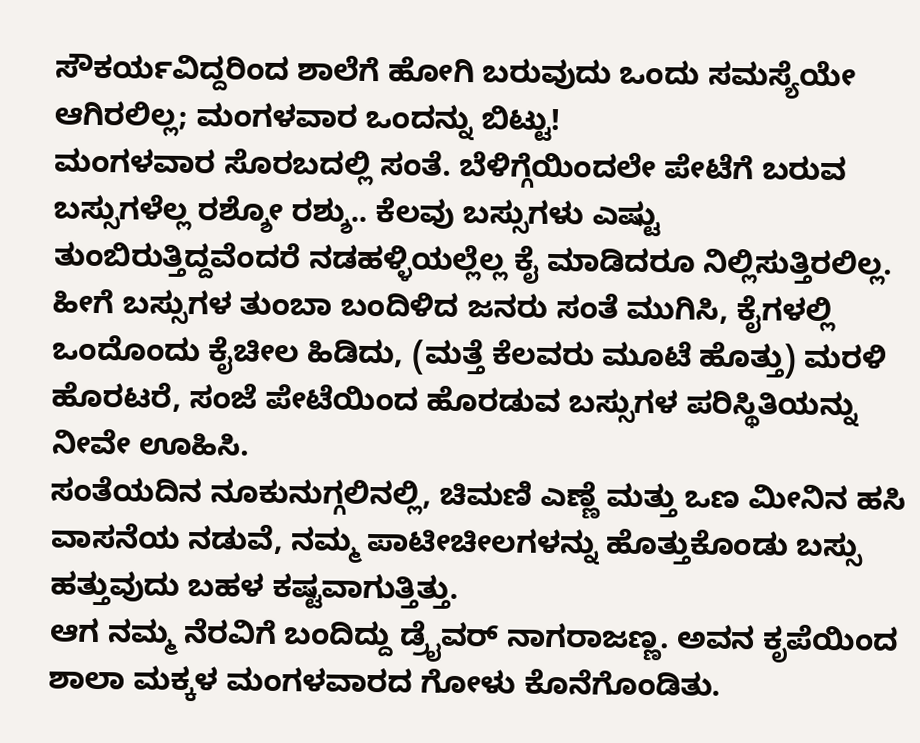ಸೌಕರ್ಯವಿದ್ದರಿಂದ ಶಾಲೆಗೆ ಹೋಗಿ ಬರುವುದು ಒಂದು ಸಮಸ್ಯೆಯೇ ಆಗಿರಲಿಲ್ಲ; ಮಂಗಳವಾರ ಒಂದನ್ನು ಬಿಟ್ಟು!
ಮಂಗಳವಾರ ಸೊರಬದಲ್ಲಿ ಸಂತೆ. ಬೆಳಿಗ್ಗೆಯಿಂದಲೇ ಪೇಟೆಗೆ ಬರುವ ಬಸ್ಸುಗಳೆಲ್ಲ ರಶ್ಶೋ ರಶ್ಶು.. ಕೆಲವು ಬಸ್ಸುಗಳು ಎಷ್ಟು ತುಂಬಿರುತ್ತಿದ್ದವೆಂದರೆ ನಡಹಳ್ಳಿಯಲ್ಲೆಲ್ಲ ಕೈ ಮಾಡಿದರೂ ನಿಲ್ಲಿಸುತ್ತಿರಲಿಲ್ಲ. ಹೀಗೆ ಬಸ್ಸುಗಳ ತುಂಬಾ ಬಂದಿಳಿದ ಜನರು ಸಂತೆ ಮುಗಿಸಿ, ಕೈಗಳಲ್ಲಿ ಒಂದೊಂದು ಕೈಚೀಲ ಹಿಡಿದು, (ಮತ್ತೆ ಕೆಲವರು ಮೂಟೆ ಹೊತ್ತು) ಮರಳಿ ಹೊರಟರೆ, ಸಂಜೆ ಪೇಟೆಯಿಂದ ಹೊರಡುವ ಬಸ್ಸುಗಳ ಪರಿಸ್ಥಿತಿಯನ್ನು ನೀವೇ ಊಹಿಸಿ.
ಸಂತೆಯದಿನ ನೂಕುನುಗ್ಗಲಿನಲ್ಲಿ, ಚಿಮಣಿ ಎಣ್ಣೆ ಮತ್ತು ಒಣ ಮೀನಿನ ಹಸಿ ವಾಸನೆಯ ನಡುವೆ, ನಮ್ಮ ಪಾಟೀಚೀಲಗಳನ್ನು ಹೊತ್ತುಕೊಂಡು ಬಸ್ಸು ಹತ್ತುವುದು ಬಹಳ ಕಷ್ಟವಾಗುತ್ತಿತ್ತು.
ಆಗ ನಮ್ಮ ನೆರವಿಗೆ ಬಂದಿದ್ದು ಡ್ರೈವರ್ ನಾಗರಾಜಣ್ಣ. ಅವನ ಕೃಪೆಯಿಂದ ಶಾಲಾ ಮಕ್ಕಳ ಮಂಗಳವಾರದ ಗೋಳು ಕೊನೆಗೊಂಡಿತು.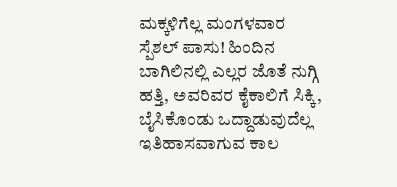ಮಕ್ಕಳಿಗೆಲ್ಲ ಮಂಗಳವಾರ ಸ್ಪೆಶಲ್ ಪಾಸು! ಹಿಂದಿನ ಬಾಗಿಲಿನಲ್ಲಿ ಎಲ್ಲರ ಜೊತೆ ನುಗ್ಗಿ ಹತ್ತಿ, ಅವರಿವರ ಕೈಕಾಲಿಗೆ ಸಿಕ್ಕಿ, ಬೈಸಿಕೊಂಡು ಒದ್ದಾಡುವುದೆಲ್ಲ ಇತಿಹಾಸವಾಗುವ ಕಾಲ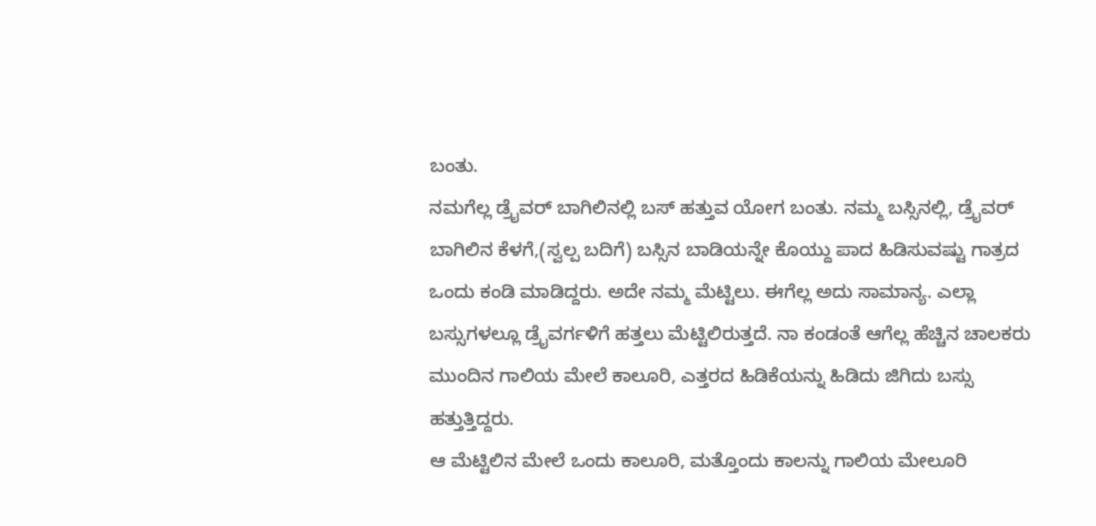ಬಂತು.
ನಮಗೆಲ್ಲ ಡ್ರೈವರ್ ಬಾಗಿಲಿನಲ್ಲಿ ಬಸ್ ಹತ್ತುವ ಯೋಗ ಬಂತು. ನಮ್ಮ ಬಸ್ಸಿನಲ್ಲಿ, ಡ್ರೈವರ್ ಬಾಗಿಲಿನ ಕೆಳಗೆ,(ಸ್ವಲ್ಪ ಬದಿಗೆ) ಬಸ್ಸಿನ ಬಾಡಿಯನ್ನೇ ಕೊಯ್ದು ಪಾದ ಹಿಡಿಸುವಷ್ಟು ಗಾತ್ರದ ಒಂದು ಕಂಡಿ ಮಾಡಿದ್ದರು. ಅದೇ ನಮ್ಮ ಮೆಟ್ಟಿಲು. ಈಗೆಲ್ಲ ಅದು ಸಾಮಾನ್ಯ. ಎಲ್ಲಾ ಬಸ್ಸುಗಳಲ್ಲೂ ಡ್ರೈವರ್ಗಳಿಗೆ ಹತ್ತಲು ಮೆಟ್ಟಿಲಿರುತ್ತದೆ. ನಾ ಕಂಡಂತೆ ಆಗೆಲ್ಲ ಹೆಚ್ಚಿನ ಚಾಲಕರು ಮುಂದಿನ ಗಾಲಿಯ ಮೇಲೆ ಕಾಲೂರಿ, ಎತ್ತರದ ಹಿಡಿಕೆಯನ್ನು ಹಿಡಿದು ಜಿಗಿದು ಬಸ್ಸು ಹತ್ತುತ್ತಿದ್ದರು.
ಆ ಮೆಟ್ಟಿಲಿನ ಮೇಲೆ ಒಂದು ಕಾಲೂರಿ, ಮತ್ತೊಂದು ಕಾಲನ್ನು ಗಾಲಿಯ ಮೇಲೂರಿ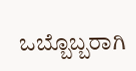ಒಬ್ಬೊಬ್ಬರಾಗಿ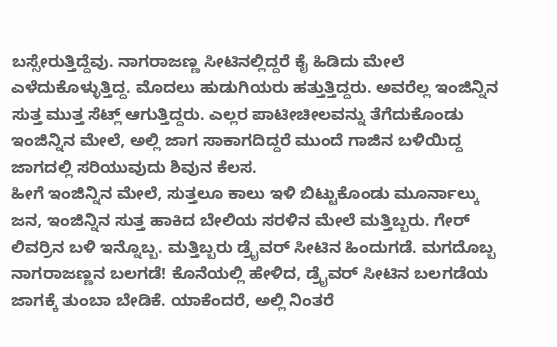ಬಸ್ಸೇರುತ್ತಿದ್ದೆವು. ನಾಗರಾಜಣ್ಣ ಸೀಟಿನಲ್ಲಿದ್ದರೆ ಕೈ ಹಿಡಿದು ಮೇಲೆ ಎಳೆದುಕೊಳ್ಳುತ್ತಿದ್ದ. ಮೊದಲು ಹುಡುಗಿಯರು ಹತ್ತುತ್ತಿದ್ದರು. ಅವರೆಲ್ಲ ಇಂಜಿನ್ನಿನ ಸುತ್ತ ಮುತ್ತ ಸೆಟ್ಲ್ ಆಗುತ್ತಿದ್ದರು. ಎಲ್ಲರ ಪಾಟೀಚೀಲವನ್ನು ತೆಗೆದುಕೊಂಡು ಇಂಜಿನ್ನಿನ ಮೇಲೆ, ಅಲ್ಲಿ ಜಾಗ ಸಾಕಾಗದಿದ್ದರೆ ಮುಂದೆ ಗಾಜಿನ ಬಳಿಯಿದ್ದ ಜಾಗದಲ್ಲಿ ಸರಿಯುವುದು ಶಿವುನ ಕೆಲಸ.
ಹೀಗೆ ಇಂಜಿನ್ನಿನ ಮೇಲೆ, ಸುತ್ತಲೂ ಕಾಲು ಇಳಿ ಬಿಟ್ಟುಕೊಂಡು ಮೂರ್ನಾಲ್ಕು ಜನ, ಇಂಜಿನ್ನಿನ ಸುತ್ತ ಹಾಕಿದ ಬೇಲಿಯ ಸರಳಿನ ಮೇಲೆ ಮತ್ತಿಬ್ಬರು. ಗೇರ್ ಲಿವರ್ರಿನ ಬಳಿ ಇನ್ನೊಬ್ಬ. ಮತ್ತಿಬ್ಬರು ಡ್ರೈವರ್ ಸೀಟಿನ ಹಿಂದುಗಡೆ. ಮಗದೊಬ್ಬ ನಾಗರಾಜಣ್ಣನ ಬಲಗಡೆ! ಕೊನೆಯಲ್ಲಿ ಹೇಳಿದ, ಡ್ರೈವರ್ ಸೀಟಿನ ಬಲಗಡೆಯ ಜಾಗಕ್ಕೆ ತುಂಬಾ ಬೇಡಿಕೆ. ಯಾಕೆಂದರೆ, ಅಲ್ಲಿ ನಿಂತರೆ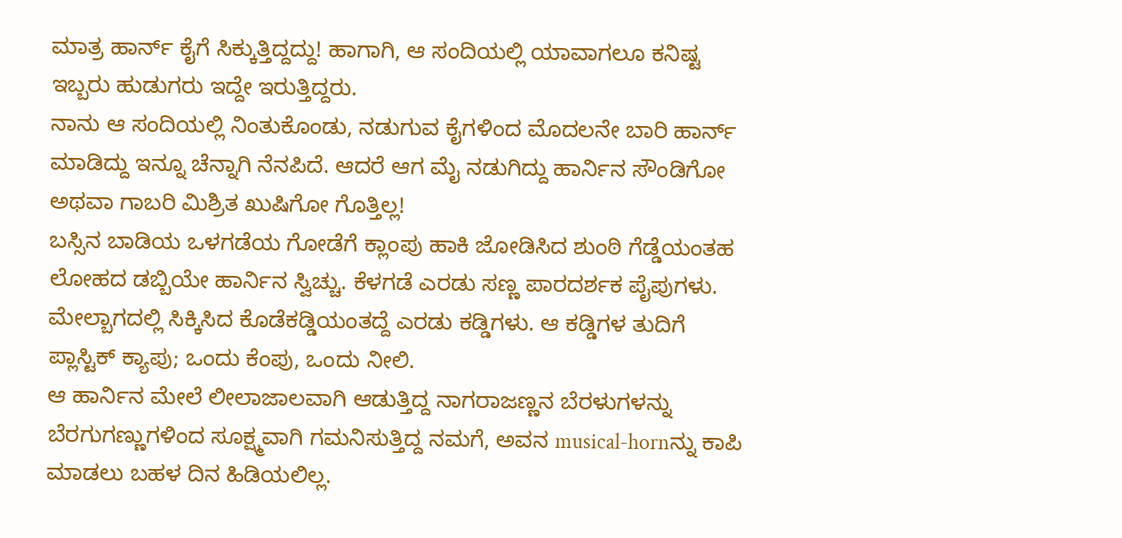ಮಾತ್ರ ಹಾರ್ನ್ ಕೈಗೆ ಸಿಕ್ಕುತ್ತಿದ್ದದ್ದು! ಹಾಗಾಗಿ, ಆ ಸಂದಿಯಲ್ಲಿ ಯಾವಾಗಲೂ ಕನಿಷ್ಟ ಇಬ್ಬರು ಹುಡುಗರು ಇದ್ದೇ ಇರುತ್ತಿದ್ದರು.
ನಾನು ಆ ಸಂದಿಯಲ್ಲಿ ನಿಂತುಕೊಂಡು, ನಡುಗುವ ಕೈಗಳಿಂದ ಮೊದಲನೇ ಬಾರಿ ಹಾರ್ನ್ ಮಾಡಿದ್ದು ಇನ್ನೂ ಚೆನ್ನಾಗಿ ನೆನಪಿದೆ. ಆದರೆ ಆಗ ಮೈ ನಡುಗಿದ್ದು ಹಾರ್ನಿನ ಸೌಂಡಿಗೋ ಅಥವಾ ಗಾಬರಿ ಮಿಶ್ರಿತ ಖುಷಿಗೋ ಗೊತ್ತಿಲ್ಲ!
ಬಸ್ಸಿನ ಬಾಡಿಯ ಒಳಗಡೆಯ ಗೋಡೆಗೆ ಕ್ಲಾಂಪು ಹಾಕಿ ಜೋಡಿಸಿದ ಶುಂಠಿ ಗೆಡ್ಡೆಯಂತಹ ಲೋಹದ ಡಬ್ಬಿಯೇ ಹಾರ್ನಿನ ಸ್ವಿಚ್ಚು. ಕೆಳಗಡೆ ಎರಡು ಸಣ್ಣ ಪಾರದರ್ಶಕ ಪೈಪುಗಳು. ಮೇಲ್ಬಾಗದಲ್ಲಿ ಸಿಕ್ಕಿಸಿದ ಕೊಡೆಕಡ್ಡಿಯಂತದ್ದೆ ಎರಡು ಕಡ್ಡಿಗಳು. ಆ ಕಡ್ಡಿಗಳ ತುದಿಗೆ ಪ್ಲಾಸ್ಟಿಕ್ ಕ್ಯಾಪು; ಒಂದು ಕೆಂಪು, ಒಂದು ನೀಲಿ.
ಆ ಹಾರ್ನಿನ ಮೇಲೆ ಲೀಲಾಜಾಲವಾಗಿ ಆಡುತ್ತಿದ್ದ ನಾಗರಾಜಣ್ಣನ ಬೆರಳುಗಳನ್ನು ಬೆರಗುಗಣ್ಣುಗಳಿಂದ ಸೂಕ್ಷ್ಮವಾಗಿ ಗಮನಿಸುತ್ತಿದ್ದ ನಮಗೆ, ಅವನ musical-hornನ್ನು ಕಾಪಿ ಮಾಡಲು ಬಹಳ ದಿನ ಹಿಡಿಯಲಿಲ್ಲ.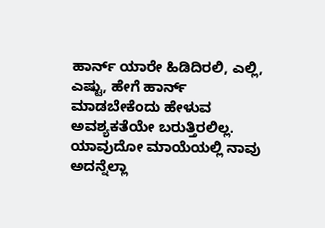ಹಾರ್ನ್ ಯಾರೇ ಹಿಡಿದಿರಲಿ, ಎಲ್ಲಿ, ಎಷ್ಟು, ಹೇಗೆ ಹಾರ್ನ್ ಮಾಡಬೇಕೆಂದು ಹೇಳುವ ಅವಶ್ಯಕತೆಯೇ ಬರುತ್ತಿರಲಿಲ್ಲ. ಯಾವುದೋ ಮಾಯೆಯಲ್ಲಿ ನಾವು ಅದನ್ನೆಲ್ಲಾ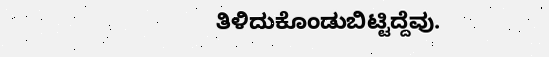ತಿಳಿದುಕೊಂಡುಬಿಟ್ಟಿದ್ದೆವು.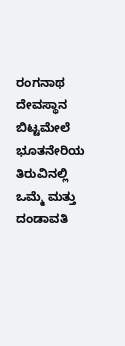ರಂಗನಾಥ ದೇವಸ್ಥಾನ ಬಿಟ್ಟಮೇಲೆ ಭೂತನೇರಿಯ ತಿರುವಿನಲ್ಲಿ ಒಮ್ಮೆ ಮತ್ತು ದಂಡಾವತಿ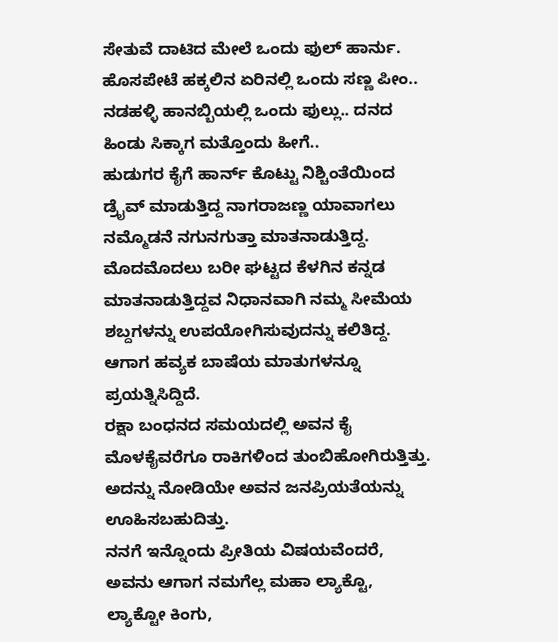ಸೇತುವೆ ದಾಟಿದ ಮೇಲೆ ಒಂದು ಫುಲ್ ಹಾರ್ನು. ಹೊಸಪೇಟೆ ಹಕ್ಕಲಿನ ಏರಿನಲ್ಲಿ ಒಂದು ಸಣ್ಣ ಪೀಂ.. ನಡಹಳ್ಳಿ ಹಾನಬ್ಬಿಯಲ್ಲಿ ಒಂದು ಫುಲ್ಲು.. ದನದ ಹಿಂಡು ಸಿಕ್ಕಾಗ ಮತ್ತೊಂದು ಹೀಗೆ..
ಹುಡುಗರ ಕೈಗೆ ಹಾರ್ನ್ ಕೊಟ್ಟು ನಿಶ್ಚಿಂತೆಯಿಂದ ಡ್ರೈವ್ ಮಾಡುತ್ತಿದ್ದ ನಾಗರಾಜಣ್ಣ ಯಾವಾಗಲು ನಮ್ಮೊಡನೆ ನಗುನಗುತ್ತಾ ಮಾತನಾಡುತ್ತಿದ್ದ. ಮೊದಮೊದಲು ಬರೀ ಘಟ್ಟದ ಕೆಳಗಿನ ಕನ್ನಡ ಮಾತನಾಡುತ್ತಿದ್ದವ ನಿಧಾನವಾಗಿ ನಮ್ಮ ಸೀಮೆಯ ಶಬ್ದಗಳನ್ನು ಉಪಯೋಗಿಸುವುದನ್ನು ಕಲಿತಿದ್ದ. ಆಗಾಗ ಹವ್ಯಕ ಬಾಷೆಯ ಮಾತುಗಳನ್ನೂ ಪ್ರಯತ್ನಿಸಿದ್ದಿದೆ.
ರಕ್ಷಾ ಬಂಧನದ ಸಮಯದಲ್ಲಿ ಅವನ ಕೈ ಮೊಳಕೈವರೆಗೂ ರಾಕಿಗಳಿಂದ ತುಂಬಿಹೋಗಿರುತ್ತಿತ್ತು. ಅದನ್ನು ನೋಡಿಯೇ ಅವನ ಜನಪ್ರಿಯತೆಯನ್ನು ಊಹಿಸಬಹುದಿತ್ತು.
ನನಗೆ ಇನ್ನೊಂದು ಪ್ರೀತಿಯ ವಿಷಯವೆಂದರೆ, ಅವನು ಆಗಾಗ ನಮಗೆಲ್ಲ ಮಹಾ ಲ್ಯಾಕ್ಟೊ, ಲ್ಯಾಕ್ಟೋ ಕಿಂಗು,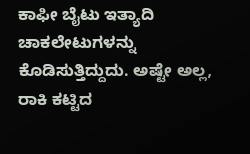ಕಾಫೀ ಬೈಟು ಇತ್ಯಾದಿ ಚಾಕಲೇಟುಗಳನ್ನು ಕೊಡಿಸುತ್ತಿದ್ದುದು. ಅಷ್ಟೇ ಅಲ್ಲ, ರಾಕಿ ಕಟ್ಟಿದ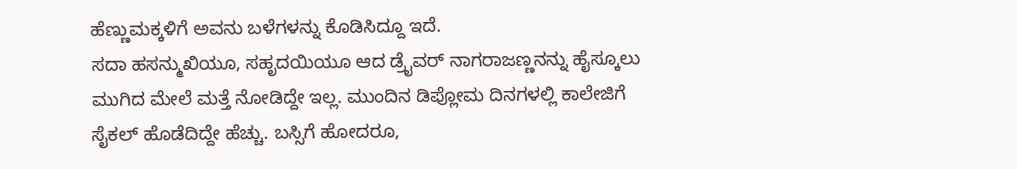ಹೆಣ್ಣುಮಕ್ಕಳಿಗೆ ಅವನು ಬಳೆಗಳನ್ನು ಕೊಡಿಸಿದ್ದೂ ಇದೆ.
ಸದಾ ಹಸನ್ಮುಖಿಯೂ, ಸಹೃದಯಿಯೂ ಆದ ಡ್ರೈವರ್ ನಾಗರಾಜಣ್ಣನನ್ನು ಹೈಸ್ಕೂಲು ಮುಗಿದ ಮೇಲೆ ಮತ್ತೆ ನೋಡಿದ್ದೇ ಇಲ್ಲ. ಮುಂದಿನ ಡಿಪ್ಲೋಮ ದಿನಗಳಲ್ಲಿ ಕಾಲೇಜಿಗೆ ಸೈಕಲ್ ಹೊಡೆದಿದ್ದೇ ಹೆಚ್ಚು. ಬಸ್ಸಿಗೆ ಹೋದರೂ,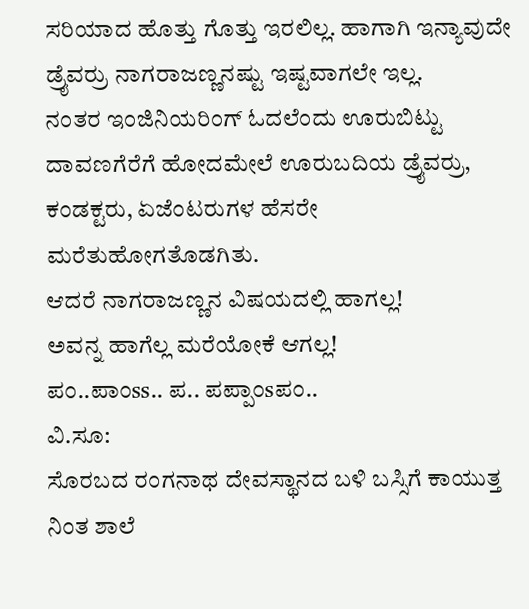ಸರಿಯಾದ ಹೊತ್ತು ಗೊತ್ತು ಇರಲಿಲ್ಲ. ಹಾಗಾಗಿ ಇನ್ಯಾವುದೇ ಡ್ರೈವರ್ರು ನಾಗರಾಜಣ್ಣನಷ್ಟು ಇಷ್ಟವಾಗಲೇ ಇಲ್ಲ.
ನಂತರ ಇಂಜಿನಿಯರಿಂಗ್ ಓದಲೆಂದು ಊರುಬಿಟ್ಟು ದಾವಣಗೆರೆಗೆ ಹೋದಮೇಲೆ ಊರುಬದಿಯ ಡ್ರೈವರ್ರು, ಕಂಡಕ್ಟರು, ಏಜೆಂಟರುಗಳ ಹೆಸರೇ ಮರೆತುಹೋಗತೊಡಗಿತು.
ಆದರೆ ನಾಗರಾಜಣ್ಣನ ವಿಷಯದಲ್ಲಿ ಹಾಗಲ್ಲ!
ಅವನ್ನ ಹಾಗೆಲ್ಲ ಮರೆಯೋಕೆ ಆಗಲ್ಲ!
ಪಂ..ಪಾಂss.. ಪ.. ಪಪ್ಪಾಂsಪಂ..
ವಿ.ಸೂ:
ಸೊರಬದ ರಂಗನಾಥ ದೇವಸ್ಥಾನದ ಬಳಿ ಬಸ್ಸಿಗೆ ಕಾಯುತ್ತ ನಿಂತ ಶಾಲೆ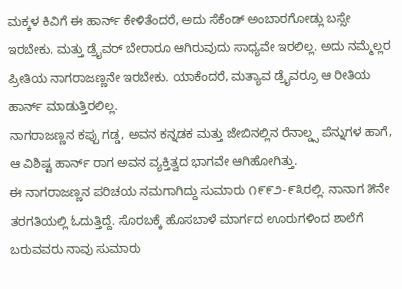ಮಕ್ಕಳ ಕಿವಿಗೆ ಈ ಹಾರ್ನ್ ಕೇಳಿತೆಂದರೆ, ಅದು ಸೆಕೆಂಡ್ ಅಂಬಾರಗೋಡ್ಲು ಬಸ್ಸೇ ಇರಬೇಕು. ಮತ್ತು ಡ್ರೈವರ್ ಬೇರಾರೂ ಆಗಿರುವುದು ಸಾಧ್ಯವೇ ಇರಲಿಲ್ಲ. ಅದು ನಮ್ಮೆಲ್ಲರ ಪ್ರೀತಿಯ ನಾಗರಾಜಣ್ಣನೇ ಇರಬೇಕು. ಯಾಕೆಂದರೆ, ಮತ್ಯಾವ ಡ್ರೈವರ್ರೂ ಆ ರೀತಿಯ ಹಾರ್ನ್ ಮಾಡುತ್ತಿರಲಿಲ್ಲ.
ನಾಗರಾಜಣ್ಣನ ಕಪ್ಪು ಗಡ್ಡ, ಅವನ ಕನ್ನಡಕ ಮತ್ತು ಜೇಬಿನಲ್ಲಿನ ರೆನಾಲ್ಡ್ಸ ಪೆನ್ನುಗಳ ಹಾಗೆ, ಆ ವಿಶಿಷ್ಟ ಹಾರ್ನ್ ರಾಗ ಅವನ ವ್ಯಕ್ತಿತ್ವದ ಭಾಗವೇ ಆಗಿಹೋಗಿತ್ತು.
ಈ ನಾಗರಾಜಣ್ಣನ ಪರಿಚಯ ನಮಗಾಗಿದ್ದು ಸುಮಾರು ೧೯೯೨-೯೩ರಲ್ಲಿ. ನಾನಾಗ ೫ನೇ ತರಗತಿಯಲ್ಲಿ ಓದುತ್ತಿದ್ದೆ. ಸೊರಬಕ್ಕೆ ಹೊಸಬಾಳೆ ಮಾರ್ಗದ ಊರುಗಳಿಂದ ಶಾಲೆಗೆ ಬರುವವರು ನಾವು ಸುಮಾರು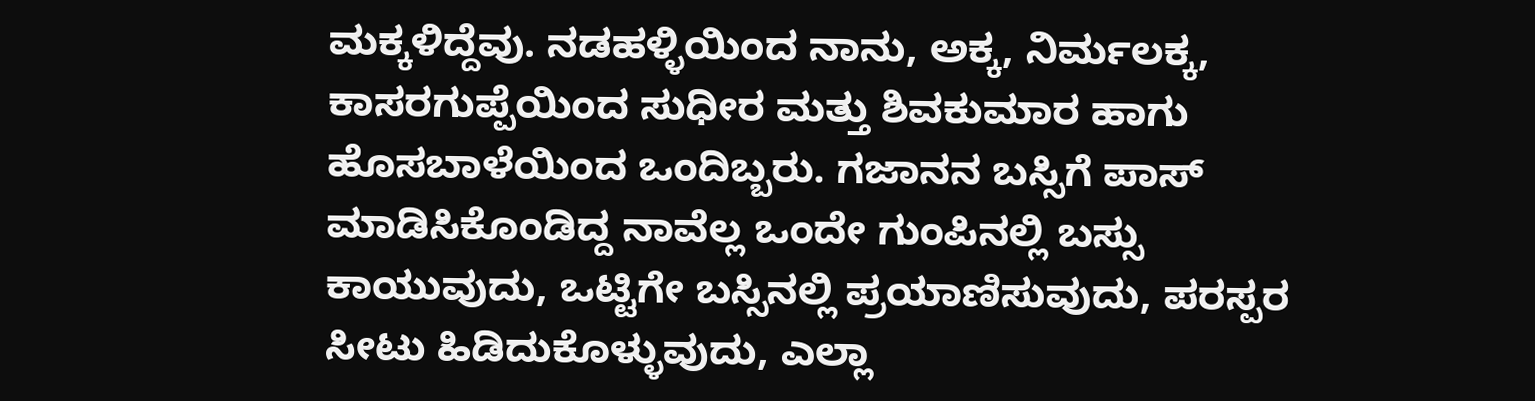ಮಕ್ಕಳಿದ್ದೆವು. ನಡಹಳ್ಳಿಯಿಂದ ನಾನು, ಅಕ್ಕ, ನಿರ್ಮಲಕ್ಕ, ಕಾಸರಗುಪ್ಪೆಯಿಂದ ಸುಧೀರ ಮತ್ತು ಶಿವಕುಮಾರ ಹಾಗು ಹೊಸಬಾಳೆಯಿಂದ ಒಂದಿಬ್ಬರು. ಗಜಾನನ ಬಸ್ಸಿಗೆ ಪಾಸ್ ಮಾಡಿಸಿಕೊಂಡಿದ್ದ ನಾವೆಲ್ಲ ಒಂದೇ ಗುಂಪಿನಲ್ಲಿ ಬಸ್ಸು ಕಾಯುವುದು, ಒಟ್ಟಿಗೇ ಬಸ್ಸಿನಲ್ಲಿ ಪ್ರಯಾಣಿಸುವುದು, ಪರಸ್ಪರ ಸೀಟು ಹಿಡಿದುಕೊಳ್ಳುವುದು, ಎಲ್ಲಾ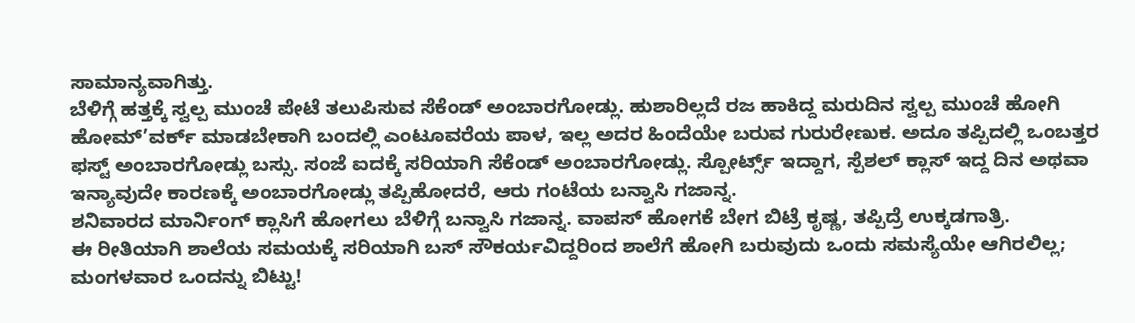ಸಾಮಾನ್ಯವಾಗಿತ್ತು.
ಬೆಳಿಗ್ಗೆ ಹತ್ತಕ್ಕೆ ಸ್ವಲ್ಪ ಮುಂಚೆ ಪೇಟೆ ತಲುಪಿಸುವ ಸೆಕೆಂಡ್ ಅಂಬಾರಗೋಡ್ಲು. ಹುಶಾರಿಲ್ಲದೆ ರಜ ಹಾಕಿದ್ದ ಮರುದಿನ ಸ್ವಲ್ಪ ಮುಂಚೆ ಹೋಗಿ ಹೋಮ್’ವರ್ಕ್ ಮಾಡಬೇಕಾಗಿ ಬಂದಲ್ಲಿ ಎಂಟೂವರೆಯ ಪಾಳ, ಇಲ್ಲ ಅದರ ಹಿಂದೆಯೇ ಬರುವ ಗುರುರೇಣುಕ. ಅದೂ ತಪ್ಪಿದಲ್ಲಿ ಒಂಬತ್ತರ ಫಸ್ಟ್ ಅಂಬಾರಗೋಡ್ಲು ಬಸ್ಸು. ಸಂಜೆ ಐದಕ್ಕೆ ಸರಿಯಾಗಿ ಸೆಕೆಂಡ್ ಅಂಬಾರಗೋಡ್ಲು. ಸ್ಪೋರ್ಟ್ಸ್ ಇದ್ದಾಗ, ಸ್ಪೆಶಲ್ ಕ್ಲಾಸ್ ಇದ್ದ ದಿನ ಅಥವಾ ಇನ್ಯಾವುದೇ ಕಾರಣಕ್ಕೆ ಅಂಬಾರಗೋಡ್ಲು ತಪ್ಪಿಹೋದರೆ, ಆರು ಗಂಟೆಯ ಬನ್ವಾಸಿ ಗಜಾನ್ನ.
ಶನಿವಾರದ ಮಾರ್ನಿಂಗ್ ಕ್ಲಾಸಿಗೆ ಹೋಗಲು ಬೆಳಿಗ್ಗೆ ಬನ್ವಾಸಿ ಗಜಾನ್ನ. ವಾಪಸ್ ಹೋಗಕೆ ಬೇಗ ಬಿಟ್ರೆ ಕೃಷ್ಣ, ತಪ್ಪಿದ್ರೆ ಉಕ್ಕಡಗಾತ್ರಿ.
ಈ ರೀತಿಯಾಗಿ ಶಾಲೆಯ ಸಮಯಕ್ಕೆ ಸರಿಯಾಗಿ ಬಸ್ ಸೌಕರ್ಯವಿದ್ದರಿಂದ ಶಾಲೆಗೆ ಹೋಗಿ ಬರುವುದು ಒಂದು ಸಮಸ್ಯೆಯೇ ಆಗಿರಲಿಲ್ಲ; ಮಂಗಳವಾರ ಒಂದನ್ನು ಬಿಟ್ಟು!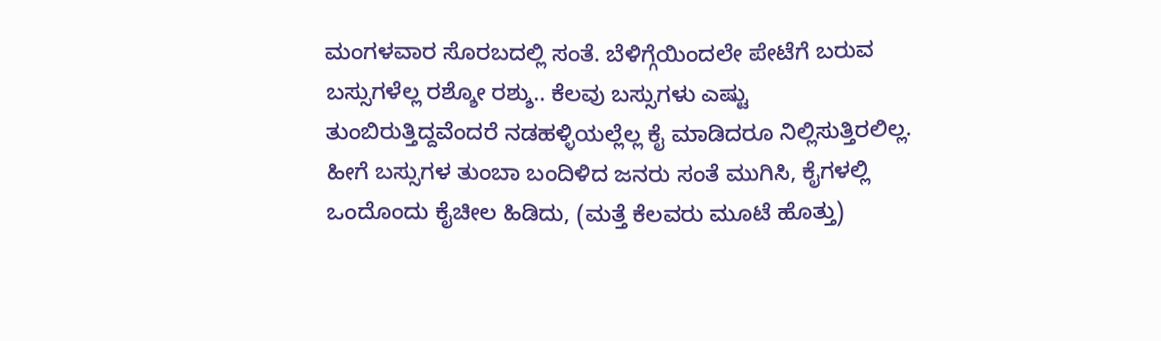ಮಂಗಳವಾರ ಸೊರಬದಲ್ಲಿ ಸಂತೆ. ಬೆಳಿಗ್ಗೆಯಿಂದಲೇ ಪೇಟೆಗೆ ಬರುವ ಬಸ್ಸುಗಳೆಲ್ಲ ರಶ್ಶೋ ರಶ್ಶು.. ಕೆಲವು ಬಸ್ಸುಗಳು ಎಷ್ಟು ತುಂಬಿರುತ್ತಿದ್ದವೆಂದರೆ ನಡಹಳ್ಳಿಯಲ್ಲೆಲ್ಲ ಕೈ ಮಾಡಿದರೂ ನಿಲ್ಲಿಸುತ್ತಿರಲಿಲ್ಲ. ಹೀಗೆ ಬಸ್ಸುಗಳ ತುಂಬಾ ಬಂದಿಳಿದ ಜನರು ಸಂತೆ ಮುಗಿಸಿ, ಕೈಗಳಲ್ಲಿ ಒಂದೊಂದು ಕೈಚೀಲ ಹಿಡಿದು, (ಮತ್ತೆ ಕೆಲವರು ಮೂಟೆ ಹೊತ್ತು)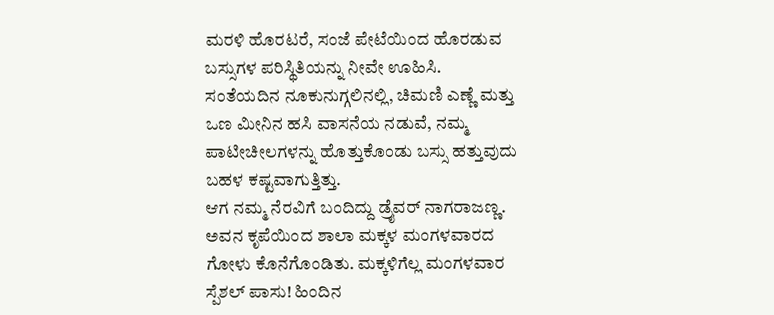ಮರಳಿ ಹೊರಟರೆ, ಸಂಜೆ ಪೇಟೆಯಿಂದ ಹೊರಡುವ ಬಸ್ಸುಗಳ ಪರಿಸ್ಥಿತಿಯನ್ನು ನೀವೇ ಊಹಿಸಿ.
ಸಂತೆಯದಿನ ನೂಕುನುಗ್ಗಲಿನಲ್ಲಿ, ಚಿಮಣಿ ಎಣ್ಣೆ ಮತ್ತು ಒಣ ಮೀನಿನ ಹಸಿ ವಾಸನೆಯ ನಡುವೆ, ನಮ್ಮ ಪಾಟೀಚೀಲಗಳನ್ನು ಹೊತ್ತುಕೊಂಡು ಬಸ್ಸು ಹತ್ತುವುದು ಬಹಳ ಕಷ್ಟವಾಗುತ್ತಿತ್ತು.
ಆಗ ನಮ್ಮ ನೆರವಿಗೆ ಬಂದಿದ್ದು ಡ್ರೈವರ್ ನಾಗರಾಜಣ್ಣ. ಅವನ ಕೃಪೆಯಿಂದ ಶಾಲಾ ಮಕ್ಕಳ ಮಂಗಳವಾರದ ಗೋಳು ಕೊನೆಗೊಂಡಿತು. ಮಕ್ಕಳಿಗೆಲ್ಲ ಮಂಗಳವಾರ ಸ್ಪೆಶಲ್ ಪಾಸು! ಹಿಂದಿನ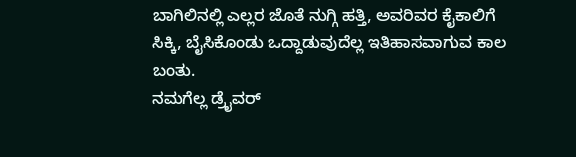ಬಾಗಿಲಿನಲ್ಲಿ ಎಲ್ಲರ ಜೊತೆ ನುಗ್ಗಿ ಹತ್ತಿ, ಅವರಿವರ ಕೈಕಾಲಿಗೆ ಸಿಕ್ಕಿ, ಬೈಸಿಕೊಂಡು ಒದ್ದಾಡುವುದೆಲ್ಲ ಇತಿಹಾಸವಾಗುವ ಕಾಲ ಬಂತು.
ನಮಗೆಲ್ಲ ಡ್ರೈವರ್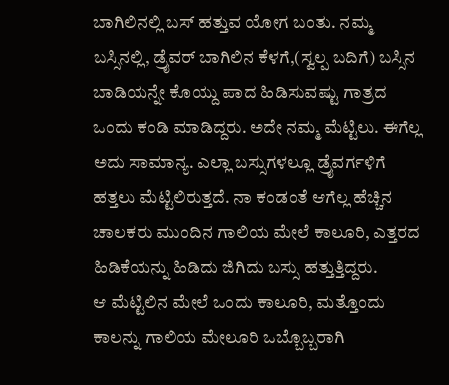ಬಾಗಿಲಿನಲ್ಲಿ ಬಸ್ ಹತ್ತುವ ಯೋಗ ಬಂತು. ನಮ್ಮ ಬಸ್ಸಿನಲ್ಲಿ, ಡ್ರೈವರ್ ಬಾಗಿಲಿನ ಕೆಳಗೆ,(ಸ್ವಲ್ಪ ಬದಿಗೆ) ಬಸ್ಸಿನ ಬಾಡಿಯನ್ನೇ ಕೊಯ್ದು ಪಾದ ಹಿಡಿಸುವಷ್ಟು ಗಾತ್ರದ ಒಂದು ಕಂಡಿ ಮಾಡಿದ್ದರು. ಅದೇ ನಮ್ಮ ಮೆಟ್ಟಿಲು. ಈಗೆಲ್ಲ ಅದು ಸಾಮಾನ್ಯ. ಎಲ್ಲಾ ಬಸ್ಸುಗಳಲ್ಲೂ ಡ್ರೈವರ್ಗಳಿಗೆ ಹತ್ತಲು ಮೆಟ್ಟಿಲಿರುತ್ತದೆ. ನಾ ಕಂಡಂತೆ ಆಗೆಲ್ಲ ಹೆಚ್ಚಿನ ಚಾಲಕರು ಮುಂದಿನ ಗಾಲಿಯ ಮೇಲೆ ಕಾಲೂರಿ, ಎತ್ತರದ ಹಿಡಿಕೆಯನ್ನು ಹಿಡಿದು ಜಿಗಿದು ಬಸ್ಸು ಹತ್ತುತ್ತಿದ್ದರು.
ಆ ಮೆಟ್ಟಿಲಿನ ಮೇಲೆ ಒಂದು ಕಾಲೂರಿ, ಮತ್ತೊಂದು ಕಾಲನ್ನು ಗಾಲಿಯ ಮೇಲೂರಿ ಒಬ್ಬೊಬ್ಬರಾಗಿ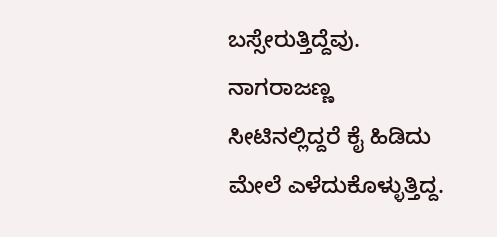ಬಸ್ಸೇರುತ್ತಿದ್ದೆವು. ನಾಗರಾಜಣ್ಣ ಸೀಟಿನಲ್ಲಿದ್ದರೆ ಕೈ ಹಿಡಿದು ಮೇಲೆ ಎಳೆದುಕೊಳ್ಳುತ್ತಿದ್ದ.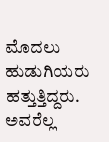ಮೊದಲು ಹುಡುಗಿಯರು ಹತ್ತುತ್ತಿದ್ದರು. ಅವರೆಲ್ಲ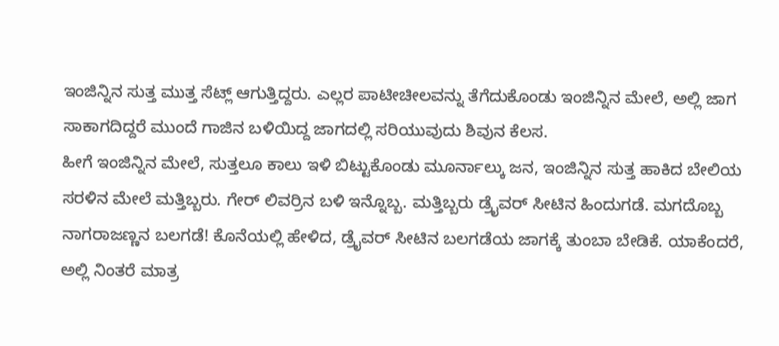ಇಂಜಿನ್ನಿನ ಸುತ್ತ ಮುತ್ತ ಸೆಟ್ಲ್ ಆಗುತ್ತಿದ್ದರು. ಎಲ್ಲರ ಪಾಟೀಚೀಲವನ್ನು ತೆಗೆದುಕೊಂಡು ಇಂಜಿನ್ನಿನ ಮೇಲೆ, ಅಲ್ಲಿ ಜಾಗ ಸಾಕಾಗದಿದ್ದರೆ ಮುಂದೆ ಗಾಜಿನ ಬಳಿಯಿದ್ದ ಜಾಗದಲ್ಲಿ ಸರಿಯುವುದು ಶಿವುನ ಕೆಲಸ.
ಹೀಗೆ ಇಂಜಿನ್ನಿನ ಮೇಲೆ, ಸುತ್ತಲೂ ಕಾಲು ಇಳಿ ಬಿಟ್ಟುಕೊಂಡು ಮೂರ್ನಾಲ್ಕು ಜನ, ಇಂಜಿನ್ನಿನ ಸುತ್ತ ಹಾಕಿದ ಬೇಲಿಯ ಸರಳಿನ ಮೇಲೆ ಮತ್ತಿಬ್ಬರು. ಗೇರ್ ಲಿವರ್ರಿನ ಬಳಿ ಇನ್ನೊಬ್ಬ. ಮತ್ತಿಬ್ಬರು ಡ್ರೈವರ್ ಸೀಟಿನ ಹಿಂದುಗಡೆ. ಮಗದೊಬ್ಬ ನಾಗರಾಜಣ್ಣನ ಬಲಗಡೆ! ಕೊನೆಯಲ್ಲಿ ಹೇಳಿದ, ಡ್ರೈವರ್ ಸೀಟಿನ ಬಲಗಡೆಯ ಜಾಗಕ್ಕೆ ತುಂಬಾ ಬೇಡಿಕೆ. ಯಾಕೆಂದರೆ, ಅಲ್ಲಿ ನಿಂತರೆ ಮಾತ್ರ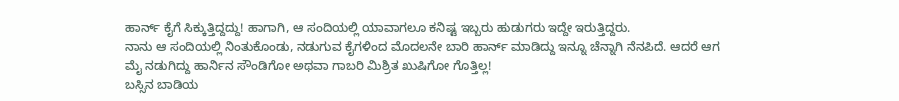ಹಾರ್ನ್ ಕೈಗೆ ಸಿಕ್ಕುತ್ತಿದ್ದದ್ದು! ಹಾಗಾಗಿ, ಆ ಸಂದಿಯಲ್ಲಿ ಯಾವಾಗಲೂ ಕನಿಷ್ಟ ಇಬ್ಬರು ಹುಡುಗರು ಇದ್ದೇ ಇರುತ್ತಿದ್ದರು.
ನಾನು ಆ ಸಂದಿಯಲ್ಲಿ ನಿಂತುಕೊಂಡು, ನಡುಗುವ ಕೈಗಳಿಂದ ಮೊದಲನೇ ಬಾರಿ ಹಾರ್ನ್ ಮಾಡಿದ್ದು ಇನ್ನೂ ಚೆನ್ನಾಗಿ ನೆನಪಿದೆ. ಆದರೆ ಆಗ ಮೈ ನಡುಗಿದ್ದು ಹಾರ್ನಿನ ಸೌಂಡಿಗೋ ಅಥವಾ ಗಾಬರಿ ಮಿಶ್ರಿತ ಖುಷಿಗೋ ಗೊತ್ತಿಲ್ಲ!
ಬಸ್ಸಿನ ಬಾಡಿಯ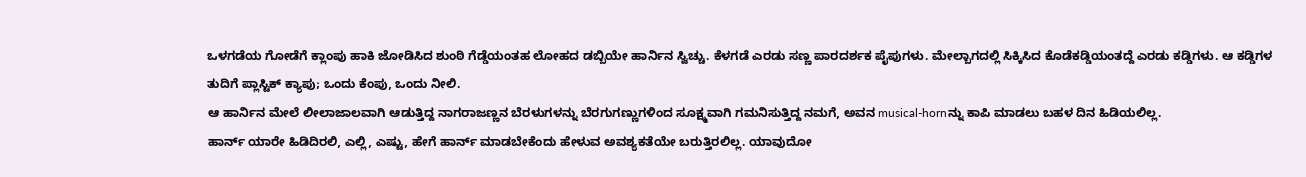ಒಳಗಡೆಯ ಗೋಡೆಗೆ ಕ್ಲಾಂಪು ಹಾಕಿ ಜೋಡಿಸಿದ ಶುಂಠಿ ಗೆಡ್ಡೆಯಂತಹ ಲೋಹದ ಡಬ್ಬಿಯೇ ಹಾರ್ನಿನ ಸ್ವಿಚ್ಚು. ಕೆಳಗಡೆ ಎರಡು ಸಣ್ಣ ಪಾರದರ್ಶಕ ಪೈಪುಗಳು. ಮೇಲ್ಬಾಗದಲ್ಲಿ ಸಿಕ್ಕಿಸಿದ ಕೊಡೆಕಡ್ಡಿಯಂತದ್ದೆ ಎರಡು ಕಡ್ಡಿಗಳು. ಆ ಕಡ್ಡಿಗಳ ತುದಿಗೆ ಪ್ಲಾಸ್ಟಿಕ್ ಕ್ಯಾಪು; ಒಂದು ಕೆಂಪು, ಒಂದು ನೀಲಿ.
ಆ ಹಾರ್ನಿನ ಮೇಲೆ ಲೀಲಾಜಾಲವಾಗಿ ಆಡುತ್ತಿದ್ದ ನಾಗರಾಜಣ್ಣನ ಬೆರಳುಗಳನ್ನು ಬೆರಗುಗಣ್ಣುಗಳಿಂದ ಸೂಕ್ಷ್ಮವಾಗಿ ಗಮನಿಸುತ್ತಿದ್ದ ನಮಗೆ, ಅವನ musical-hornನ್ನು ಕಾಪಿ ಮಾಡಲು ಬಹಳ ದಿನ ಹಿಡಿಯಲಿಲ್ಲ.
ಹಾರ್ನ್ ಯಾರೇ ಹಿಡಿದಿರಲಿ, ಎಲ್ಲಿ, ಎಷ್ಟು, ಹೇಗೆ ಹಾರ್ನ್ ಮಾಡಬೇಕೆಂದು ಹೇಳುವ ಅವಶ್ಯಕತೆಯೇ ಬರುತ್ತಿರಲಿಲ್ಲ. ಯಾವುದೋ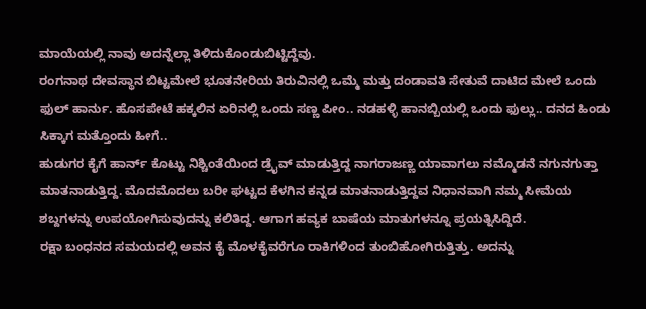ಮಾಯೆಯಲ್ಲಿ ನಾವು ಅದನ್ನೆಲ್ಲಾ ತಿಳಿದುಕೊಂಡುಬಿಟ್ಟಿದ್ದೆವು.
ರಂಗನಾಥ ದೇವಸ್ಥಾನ ಬಿಟ್ಟಮೇಲೆ ಭೂತನೇರಿಯ ತಿರುವಿನಲ್ಲಿ ಒಮ್ಮೆ ಮತ್ತು ದಂಡಾವತಿ ಸೇತುವೆ ದಾಟಿದ ಮೇಲೆ ಒಂದು ಫುಲ್ ಹಾರ್ನು. ಹೊಸಪೇಟೆ ಹಕ್ಕಲಿನ ಏರಿನಲ್ಲಿ ಒಂದು ಸಣ್ಣ ಪೀಂ.. ನಡಹಳ್ಳಿ ಹಾನಬ್ಬಿಯಲ್ಲಿ ಒಂದು ಫುಲ್ಲು.. ದನದ ಹಿಂಡು ಸಿಕ್ಕಾಗ ಮತ್ತೊಂದು ಹೀಗೆ..
ಹುಡುಗರ ಕೈಗೆ ಹಾರ್ನ್ ಕೊಟ್ಟು ನಿಶ್ಚಿಂತೆಯಿಂದ ಡ್ರೈವ್ ಮಾಡುತ್ತಿದ್ದ ನಾಗರಾಜಣ್ಣ ಯಾವಾಗಲು ನಮ್ಮೊಡನೆ ನಗುನಗುತ್ತಾ ಮಾತನಾಡುತ್ತಿದ್ದ. ಮೊದಮೊದಲು ಬರೀ ಘಟ್ಟದ ಕೆಳಗಿನ ಕನ್ನಡ ಮಾತನಾಡುತ್ತಿದ್ದವ ನಿಧಾನವಾಗಿ ನಮ್ಮ ಸೀಮೆಯ ಶಬ್ದಗಳನ್ನು ಉಪಯೋಗಿಸುವುದನ್ನು ಕಲಿತಿದ್ದ. ಆಗಾಗ ಹವ್ಯಕ ಬಾಷೆಯ ಮಾತುಗಳನ್ನೂ ಪ್ರಯತ್ನಿಸಿದ್ದಿದೆ.
ರಕ್ಷಾ ಬಂಧನದ ಸಮಯದಲ್ಲಿ ಅವನ ಕೈ ಮೊಳಕೈವರೆಗೂ ರಾಕಿಗಳಿಂದ ತುಂಬಿಹೋಗಿರುತ್ತಿತ್ತು. ಅದನ್ನು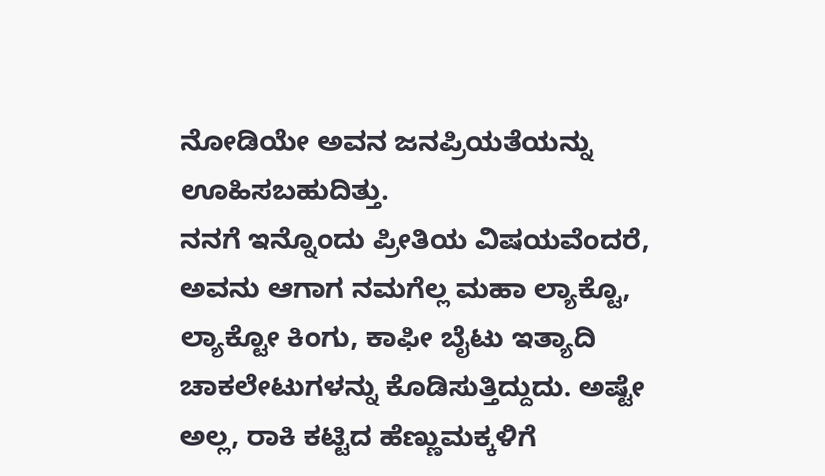ನೋಡಿಯೇ ಅವನ ಜನಪ್ರಿಯತೆಯನ್ನು ಊಹಿಸಬಹುದಿತ್ತು.
ನನಗೆ ಇನ್ನೊಂದು ಪ್ರೀತಿಯ ವಿಷಯವೆಂದರೆ, ಅವನು ಆಗಾಗ ನಮಗೆಲ್ಲ ಮಹಾ ಲ್ಯಾಕ್ಟೊ, ಲ್ಯಾಕ್ಟೋ ಕಿಂಗು, ಕಾಫೀ ಬೈಟು ಇತ್ಯಾದಿ ಚಾಕಲೇಟುಗಳನ್ನು ಕೊಡಿಸುತ್ತಿದ್ದುದು. ಅಷ್ಟೇ ಅಲ್ಲ, ರಾಕಿ ಕಟ್ಟಿದ ಹೆಣ್ಣುಮಕ್ಕಳಿಗೆ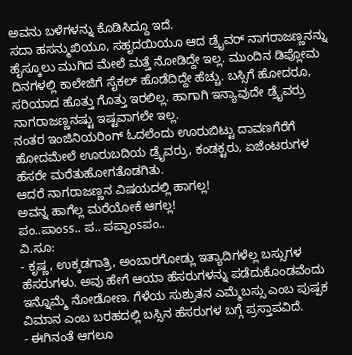ಅವನು ಬಳೆಗಳನ್ನು ಕೊಡಿಸಿದ್ದೂ ಇದೆ.
ಸದಾ ಹಸನ್ಮುಖಿಯೂ, ಸಹೃದಯಿಯೂ ಆದ ಡ್ರೈವರ್ ನಾಗರಾಜಣ್ಣನನ್ನು ಹೈಸ್ಕೂಲು ಮುಗಿದ ಮೇಲೆ ಮತ್ತೆ ನೋಡಿದ್ದೇ ಇಲ್ಲ. ಮುಂದಿನ ಡಿಪ್ಲೋಮ ದಿನಗಳಲ್ಲಿ ಕಾಲೇಜಿಗೆ ಸೈಕಲ್ ಹೊಡೆದಿದ್ದೇ ಹೆಚ್ಚು. ಬಸ್ಸಿಗೆ ಹೋದರೂ, ಸರಿಯಾದ ಹೊತ್ತು ಗೊತ್ತು ಇರಲಿಲ್ಲ. ಹಾಗಾಗಿ ಇನ್ಯಾವುದೇ ಡ್ರೈವರ್ರು ನಾಗರಾಜಣ್ಣನಷ್ಟು ಇಷ್ಟವಾಗಲೇ ಇಲ್ಲ.
ನಂತರ ಇಂಜಿನಿಯರಿಂಗ್ ಓದಲೆಂದು ಊರುಬಿಟ್ಟು ದಾವಣಗೆರೆಗೆ ಹೋದಮೇಲೆ ಊರುಬದಿಯ ಡ್ರೈವರ್ರು, ಕಂಡಕ್ಟರು, ಏಜೆಂಟರುಗಳ ಹೆಸರೇ ಮರೆತುಹೋಗತೊಡಗಿತು.
ಆದರೆ ನಾಗರಾಜಣ್ಣನ ವಿಷಯದಲ್ಲಿ ಹಾಗಲ್ಲ!
ಅವನ್ನ ಹಾಗೆಲ್ಲ ಮರೆಯೋಕೆ ಆಗಲ್ಲ!
ಪಂ..ಪಾಂss.. ಪ.. ಪಪ್ಪಾಂsಪಂ..
ವಿ.ಸೂ:
- ಕೃಷ್ಣ, ಉಕ್ಕಡಗಾತ್ರಿ, ಅಂಬಾರಗೋಡ್ಲು ಇತ್ಯಾದಿಗಳೆಲ್ಲ ಬಸ್ಸುಗಳ ಹೆಸರುಗಳು. ಅವು ಹೇಗೆ ಆಯಾ ಹೆಸರುಗಳನ್ನು ಪಡೆದುಕೊಂಡವೆಂದು ಇನ್ನೊಮ್ಮೆ ನೋಡೋಣ. ಗೆಳೆಯ ಸುಶ್ರುತನ ಎಮ್ಮೆಬಸ್ಸು ಎಂಬ ಪುಷ್ಪಕ ವಿಮಾನ ಎಂಬ ಬರಹದಲ್ಲಿ ಬಸ್ಸಿನ ಹೆಸರುಗಳ ಬಗ್ಗೆ ಪ್ರಸ್ತಾಪವಿದೆ.
- ಈಗಿನಂತೆ ಆಗಲೂ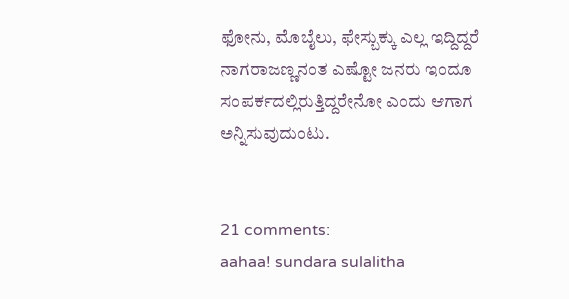ಫೋನು, ಮೊಬೈಲು, ಫೇಸ್ಬುಕ್ಕು ಎಲ್ಲ ಇದ್ದಿದ್ದರೆ ನಾಗರಾಜಣ್ಣನಂತ ಎಷ್ಟೋ ಜನರು ಇಂದೂ ಸಂಪರ್ಕದಲ್ಲಿರುತ್ತಿದ್ದರೇನೋ ಎಂದು ಆಗಾಗ ಅನ್ನಿಸುವುದುಂಟು.


21 comments:
aahaa! sundara sulalitha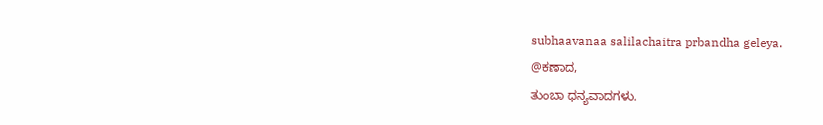subhaavanaa salilachaitra prbandha geleya.
@ಕಣಾದ,
ತುಂಬಾ ಧನ್ಯವಾದಗಳು.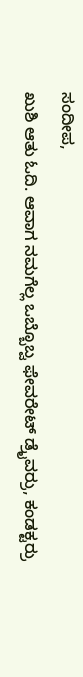ಸಂದೀಪ,
ಖುಶಿ ಆತು ಓದಿ. ಆವಾಗ ನಮಗೆಲ್ಲ ಒಬ್ಬೊಬ್ವ ಫೇವರೇಟ್ ಡ್ರೈವರ್ರು, ಕಂಡಕ್ಟರ್ರು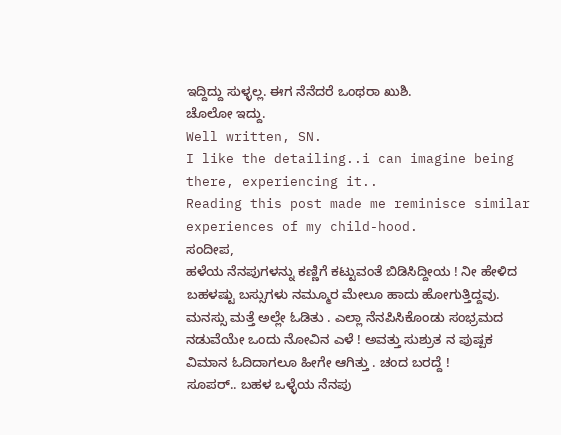ಇದ್ದಿದ್ದು ಸುಳ್ಳಲ್ಲ. ಈಗ ನೆನೆದರೆ ಒಂಥರಾ ಖುಶಿ.
ಚೊಲೋ ಇದ್ದು.
Well written, SN.
I like the detailing..i can imagine being there, experiencing it..
Reading this post made me reminisce similar experiences of my child-hood.
ಸಂದೀಪ,
ಹಳೆಯ ನೆನಪುಗಳನ್ನು ಕಣ್ಣಿಗೆ ಕಟ್ಟುವಂತೆ ಬಿಡಿಸಿದ್ದೀಯ ! ನೀ ಹೇಳಿದ ಬಹಳಷ್ಟು ಬಸ್ಸುಗಳು ನಮ್ಮೂರ ಮೇಲೂ ಹಾದು ಹೋಗುತ್ತಿದ್ದವು.
ಮನಸ್ಸು ಮತ್ತೆ ಅಲ್ಲೇ ಓಡಿತು . ಎಲ್ಲಾ ನೆನಪಿಸಿಕೊಂಡು ಸಂಭ್ರಮದ ನಡುವೆಯೇ ಒಂದು ನೋವಿನ ಎಳೆ ! ಅವತ್ತು ಸುಶ್ರುತ ನ ಪುಷ್ಪಕ ವಿಮಾನ ಓದಿದಾಗಲೂ ಹೀಗೇ ಆಗಿತ್ತು . ಚಂದ ಬರದ್ದೆ !
ಸೂಪರ್.. ಬಹಳ ಒಳ್ಳೆಯ ನೆನಪು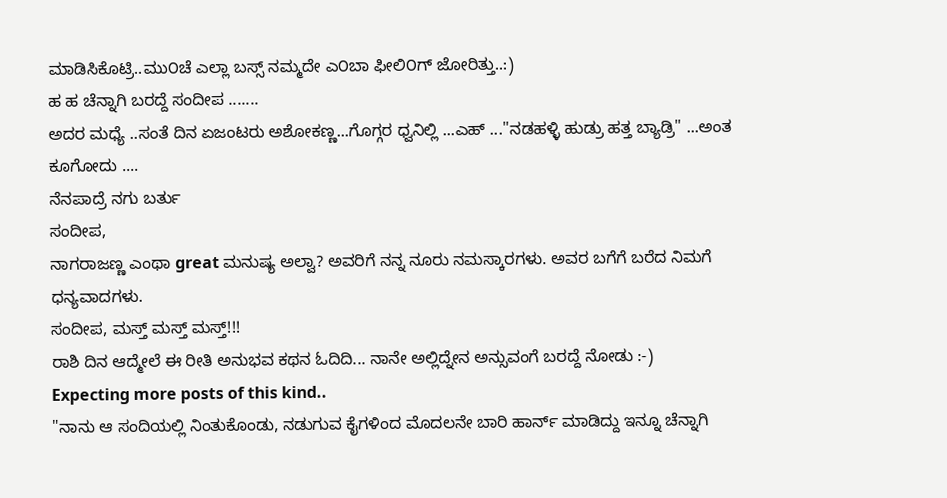ಮಾಡಿಸಿಕೊಟ್ರಿ..ಮು೦ಚೆ ಎಲ್ಲಾ ಬಸ್ಸ್ ನಮ್ಮದೇ ಎ೦ಬಾ ಫೀಲಿ೦ಗ್ ಜೋರಿತ್ತು..:)
ಹ ಹ ಚೆನ್ನಾಗಿ ಬರದ್ದೆ ಸಂದೀಪ .......
ಅದರ ಮಧ್ಯೆ ..ಸಂತೆ ದಿನ ಏಜಂಟರು ಅಶೋಕಣ್ಣ...ಗೊಗ್ಗರ ಧ್ವನಿಲ್ಲಿ ...ಎಹ್ ..."ನಡಹಳ್ಳಿ ಹುಡ್ರು ಹತ್ತ ಬ್ಯಾಡ್ರಿ" ...ಅಂತ ಕೂಗೋದು ....
ನೆನಪಾದ್ರೆ ನಗು ಬರ್ತು
ಸಂದೀಪ,
ನಾಗರಾಜಣ್ಣ ಎಂಥಾ great ಮನುಷ್ಯ ಅಲ್ವಾ? ಅವರಿಗೆ ನನ್ನ ನೂರು ನಮಸ್ಕಾರಗಳು. ಅವರ ಬಗೆಗೆ ಬರೆದ ನಿಮಗೆ ಧನ್ಯವಾದಗಳು.
ಸಂದೀಪ, ಮಸ್ತ್ ಮಸ್ತ್ ಮಸ್ತ್!!!
ರಾಶಿ ದಿನ ಆದ್ಮೇಲೆ ಈ ರೀತಿ ಅನುಭವ ಕಥನ ಓದಿದಿ... ನಾನೇ ಅಲ್ಲಿದ್ನೇನ ಅನ್ಸುವಂಗೆ ಬರದ್ದೆ ನೋಡು :-)
Expecting more posts of this kind..
"ನಾನು ಆ ಸಂದಿಯಲ್ಲಿ ನಿಂತುಕೊಂಡು, ನಡುಗುವ ಕೈಗಳಿಂದ ಮೊದಲನೇ ಬಾರಿ ಹಾರ್ನ್ ಮಾಡಿದ್ದು ಇನ್ನೂ ಚೆನ್ನಾಗಿ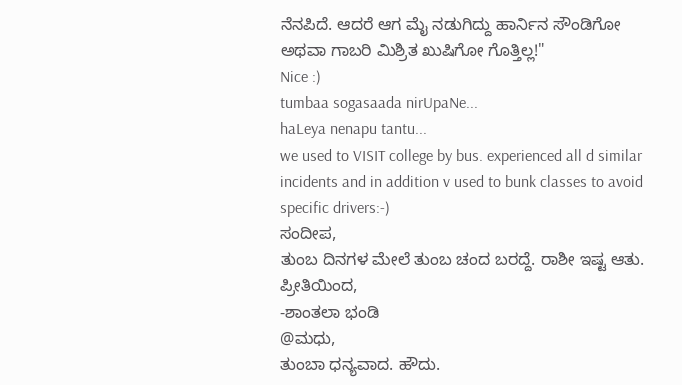ನೆನಪಿದೆ. ಆದರೆ ಆಗ ಮೈ ನಡುಗಿದ್ದು ಹಾರ್ನಿನ ಸೌಂಡಿಗೋ ಅಥವಾ ಗಾಬರಿ ಮಿಶ್ರಿತ ಖುಷಿಗೋ ಗೊತ್ತಿಲ್ಲ!"
Nice :)
tumbaa sogasaada nirUpaNe...
haLeya nenapu tantu...
we used to VISIT college by bus. experienced all d similar incidents and in addition v used to bunk classes to avoid specific drivers:-)
ಸಂದೀಪ,
ತುಂಬ ದಿನಗಳ ಮೇಲೆ ತುಂಬ ಚಂದ ಬರದ್ದೆ. ರಾಶೀ ಇಷ್ಟ ಆತು.
ಪ್ರೀತಿಯಿಂದ,
-ಶಾಂತಲಾ ಭಂಡಿ
@ಮಧು,
ತುಂಬಾ ಧನ್ಯವಾದ. ಹೌದು.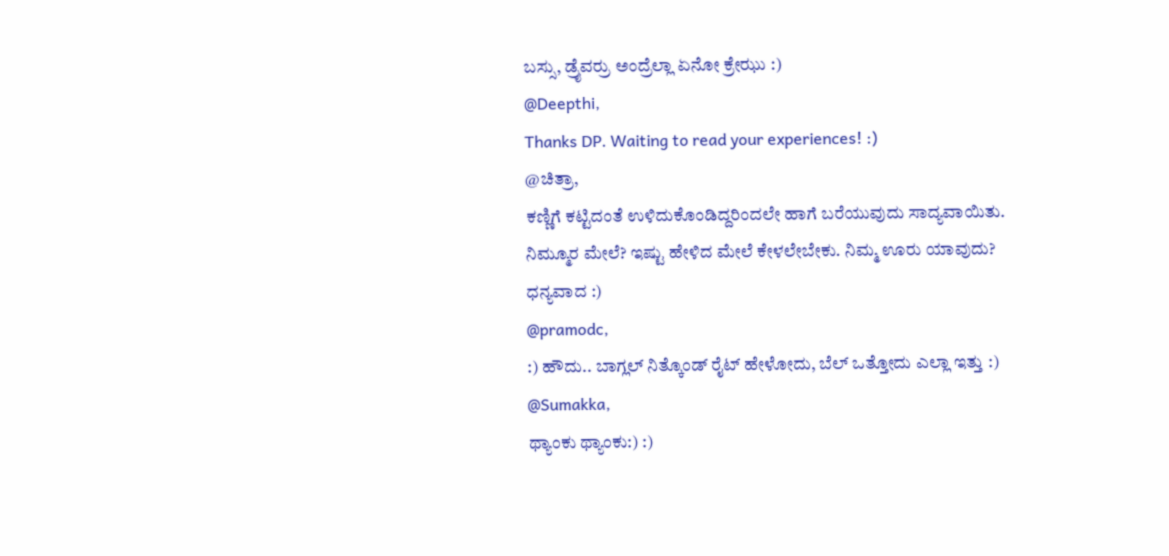ಬಸ್ಸು, ಡ್ರೈವರ್ರು ಅಂದ್ರೆಲ್ಲಾ ಏನೋ ಕ್ರೇಝು :)
@Deepthi,
Thanks DP. Waiting to read your experiences! :)
@ಚಿತ್ರಾ,
ಕಣ್ಣಿಗೆ ಕಟ್ಟಿದಂತೆ ಉಳಿದುಕೊಂಡಿದ್ದರಿಂದಲೇ ಹಾಗೆ ಬರೆಯುವುದು ಸಾದ್ಯವಾಯಿತು.
ನಿಮ್ಮೂರ ಮೇಲೆ? ಇಷ್ಟು ಹೇಳಿದ ಮೇಲೆ ಕೇಳಲೇಬೇಕು. ನಿಮ್ಮ ಊರು ಯಾವುದು?
ಧನ್ಯವಾದ :)
@pramodc,
:) ಹೌದು.. ಬಾಗ್ಲಲ್ ನಿತ್ಕೊಂಡ್ ರೈಟ್ ಹೇಳೋದು, ಬೆಲ್ ಒತ್ತೋದು ಎಲ್ಲಾ ಇತ್ತು :)
@Sumakka,
ಥ್ಯಾಂಕು ಥ್ಯಾಂಕು:) :)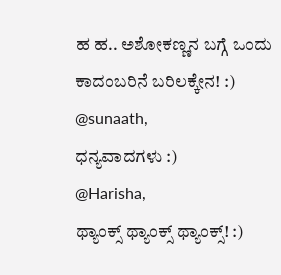ಹ ಹ.. ಅಶೋಕಣ್ಣನ ಬಗ್ಗೆ ಒಂದು ಕಾದಂಬರಿನೆ ಬರಿಲಕ್ಕೇನ! :)
@sunaath,
ಧನ್ಯವಾದಗಳು :)
@Harisha,
ಥ್ಯಾಂಕ್ಸ್ ಥ್ಯಾಂಕ್ಸ್ ಥ್ಯಾಂಕ್ಸ್! :)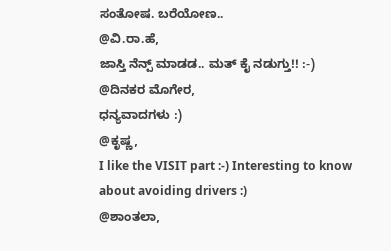ಸಂತೋಷ. ಬರೆಯೋಣ..
@ವಿ.ರಾ.ಹೆ,
ಜಾಸ್ತಿ ನೆನ್ಪ್ ಮಾಡಡ.. ಮತ್ ಕೈ ನಡುಗ್ತು!! :-)
@ದಿನಕರ ಮೊಗೇರ,
ಧನ್ಯವಾದಗಳು :)
@ಕೃಷ್ಣ,
I like the VISIT part :-) Interesting to know about avoiding drivers :)
@ಶಾಂತಲಾ,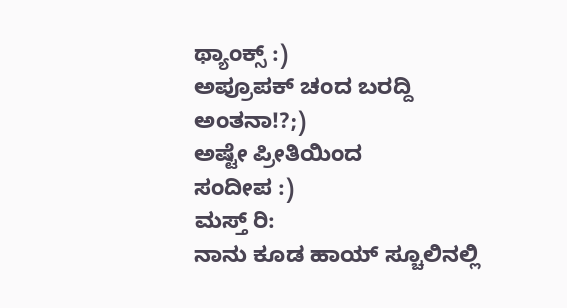ಥ್ಯಾಂಕ್ಸ್ :)
ಅಪ್ರೂಪಕ್ ಚಂದ ಬರದ್ದಿ ಅಂತನಾ!?;)
ಅಷ್ಟೇ ಪ್ರೀತಿಯಿಂದ
ಸಂದೀಪ :)
ಮಸ್ತ್ ರಿ:
ನಾನು ಕೂಡ ಹಾಯ್ ಸ್ಚೂಲಿನಲ್ಲಿ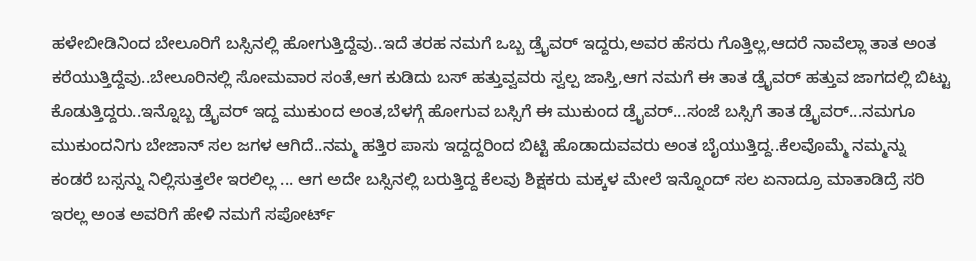ಹಳೇಬೀಡಿನಿಂದ ಬೇಲೂರಿಗೆ ಬಸ್ಸಿನಲ್ಲಿ ಹೋಗುತ್ತಿದ್ದೆವು..ಇದೆ ತರಹ ನಮಗೆ ಒಬ್ಬ ಡ್ರೈವರ್ ಇದ್ದರು,ಅವರ ಹೆಸರು ಗೊತ್ತಿಲ್ಲ,ಆದರೆ ನಾವೆಲ್ಲಾ ತಾತ ಅಂತ ಕರೆಯುತ್ತಿದ್ದೆವು..ಬೇಲೂರಿನಲ್ಲಿ ಸೋಮವಾರ ಸಂತೆ,ಆಗ ಕುಡಿದು ಬಸ್ ಹತ್ತುವ್ವವರು ಸ್ವಲ್ಪ ಜಾಸ್ತಿ,ಆಗ ನಮಗೆ ಈ ತಾತ ಡ್ರೈವರ್ ಹತ್ತುವ ಜಾಗದಲ್ಲಿ ಬಿಟ್ಟು ಕೊಡುತ್ತಿದ್ದರು..ಇನ್ನೊಬ್ಬ ಡ್ರೈವರ್ ಇದ್ದ ಮುಕುಂದ ಅಂತ,ಬೆಳಗ್ಗೆ ಹೋಗುವ ಬಸ್ಸಿಗೆ ಈ ಮುಕುಂದ ಡ್ರೈವರ್...ಸಂಜೆ ಬಸ್ಸಿಗೆ ತಾತ ಡ್ರೈವರ್...ನಮಗೂ ಮುಕುಂದನಿಗು ಬೇಜಾನ್ ಸಲ ಜಗಳ ಆಗಿದೆ..ನಮ್ಮ ಹತ್ತಿರ ಪಾಸು ಇದ್ದದ್ದರಿಂದ ಬಿಟ್ಟಿ ಹೊಡಾದುವವರು ಅಂತ ಬೈಯುತ್ತಿದ್ದ..ಕೆಲವೊಮ್ಮೆ ನಮ್ಮನ್ನು ಕಂಡರೆ ಬಸ್ಸನ್ನು ನಿಲ್ಲಿಸುತ್ತಲೇ ಇರಲಿಲ್ಲ ... ಆಗ ಅದೇ ಬಸ್ಸಿನಲ್ಲಿ ಬರುತ್ತಿದ್ದ ಕೆಲವು ಶಿಕ್ಷಕರು ಮಕ್ಕಳ ಮೇಲೆ ಇನ್ನೊಂದ್ ಸಲ ಏನಾದ್ರೂ ಮಾತಾಡಿದ್ರೆ ಸರಿ ಇರಲ್ಲ ಅಂತ ಅವರಿಗೆ ಹೇಳಿ ನಮಗೆ ಸಪೋರ್ಟ್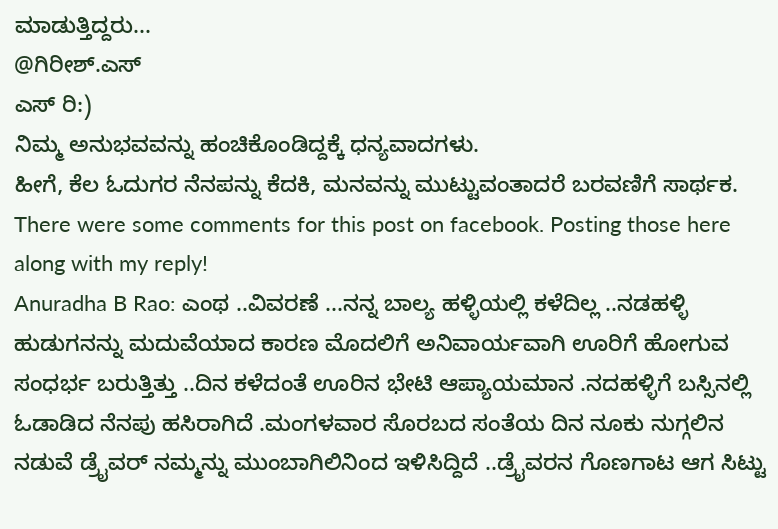ಮಾಡುತ್ತಿದ್ದರು...
@ಗಿರೀಶ್.ಎಸ್
ಎಸ್ ರಿ:)
ನಿಮ್ಮ ಅನುಭವವನ್ನು ಹಂಚಿಕೊಂಡಿದ್ದಕ್ಕೆ ಧನ್ಯವಾದಗಳು.
ಹೀಗೆ, ಕೆಲ ಓದುಗರ ನೆನಪನ್ನು ಕೆದಕಿ, ಮನವನ್ನು ಮುಟ್ಟುವಂತಾದರೆ ಬರವಣಿಗೆ ಸಾರ್ಥಕ.
There were some comments for this post on facebook. Posting those here along with my reply!
Anuradha B Rao: ಎಂಥ ..ವಿವರಣೆ ...ನನ್ನ ಬಾಲ್ಯ ಹಳ್ಳಿಯಲ್ಲಿ ಕಳೆದಿಲ್ಲ ..ನಡಹಳ್ಳಿ ಹುಡುಗನನ್ನು ಮದುವೆಯಾದ ಕಾರಣ ಮೊದಲಿಗೆ ಅನಿವಾರ್ಯವಾಗಿ ಊರಿಗೆ ಹೋಗುವ ಸಂಧರ್ಭ ಬರುತ್ತಿತ್ತು ..ದಿನ ಕಳೆದಂತೆ ಊರಿನ ಭೇಟಿ ಆಪ್ಯಾಯಮಾನ .ನದಹಳ್ಳಿಗೆ ಬಸ್ಸಿನಲ್ಲಿ ಓಡಾಡಿದ ನೆನಪು ಹಸಿರಾಗಿದೆ .ಮಂಗಳವಾರ ಸೊರಬದ ಸಂತೆಯ ದಿನ ನೂಕು ನುಗ್ಗಲಿನ ನಡುವೆ ಡ್ರೈವರ್ ನಮ್ಮನ್ನು ಮುಂಬಾಗಿಲಿನಿಂದ ಇಳಿಸಿದ್ದಿದೆ ..ಡ್ರೈವರನ ಗೊಣಗಾಟ ಆಗ ಸಿಟ್ಟು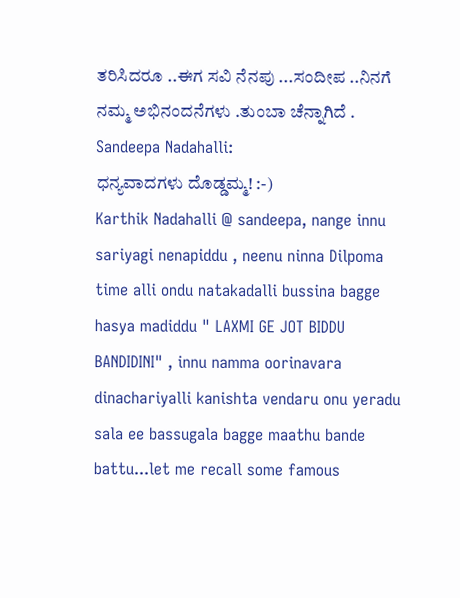ತರಿಸಿದರೂ ..ಈಗ ಸವಿ ನೆನಪು ...ಸಂದೀಪ ..ನಿನಗೆ ನಮ್ಮ ಅಭಿನಂದನೆಗಳು .ತುಂಬಾ ಚೆನ್ನಾಗಿದೆ .
Sandeepa Nadahalli:
ಧನ್ಯವಾದಗಳು ದೊಡ್ಡಮ್ಮ! :-)
Karthik Nadahalli @ sandeepa, nange innu sariyagi nenapiddu , neenu ninna Dilpoma time alli ondu natakadalli bussina bagge hasya madiddu " LAXMI GE JOT BIDDU BANDIDINI" , innu namma oorinavara dinachariyalli kanishta vendaru onu yeradu sala ee bassugala bagge maathu bande battu...let me recall some famous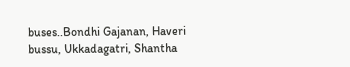buses..Bondhi Gajanan, Haveri bussu, Ukkadagatri, Shantha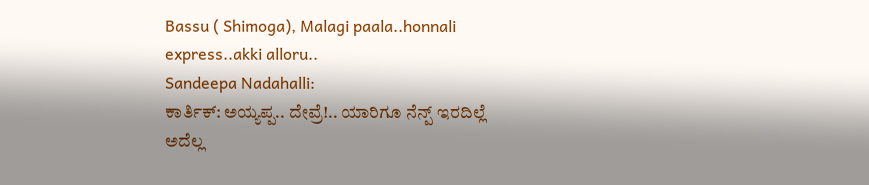Bassu ( Shimoga), Malagi paala..honnali express..akki alloru..
Sandeepa Nadahalli:
ಕಾರ್ತಿಕ್: ಅಯ್ಯಪ್ಪ.. ದೇವ್ರೆ!.. ಯಾರಿಗೂ ನೆನ್ಪ್ ಇರದಿಲ್ಲೆ ಅದೆಲ್ಲ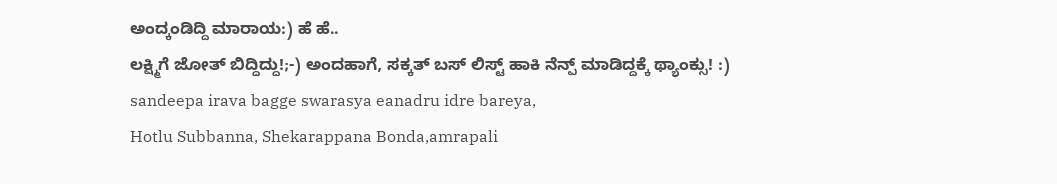ಅಂದ್ಕಂಡಿದ್ದಿ ಮಾರಾಯ:) ಹೆ ಹೆ..
ಲಕ್ಷ್ಮಿಗೆ ಜೋತ್ ಬಿದ್ದಿದ್ದು!;-) ಅಂದಹಾಗೆ, ಸಕ್ಕತ್ ಬಸ್ ಲಿಸ್ಟ್ ಹಾಕಿ ನೆನ್ಪ್ ಮಾಡಿದ್ದಕ್ಕೆ ಥ್ಯಾಂಕ್ಸು! :)
sandeepa irava bagge swarasya eanadru idre bareya,
Hotlu Subbanna, Shekarappana Bonda,amrapali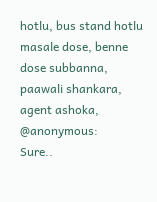hotlu, bus stand hotlu masale dose, benne dose subbanna, paawali shankara, agent ashoka,
@anonymous:
Sure..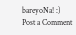bareyoNa! :)
Post a Comment